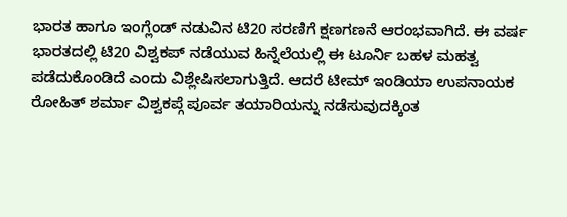ಭಾರತ ಹಾಗೂ ಇಂಗ್ಲೆಂಡ್ ನಡುವಿನ ಟಿ20 ಸರಣಿಗೆ ಕ್ಷಣಗಣನೆ ಆರಂಭವಾಗಿದೆ. ಈ ವರ್ಷ ಭಾರತದಲ್ಲಿ ಟಿ20 ವಿಶ್ವಕಪ್ ನಡೆಯುವ ಹಿನ್ನೆಲೆಯಲ್ಲಿ ಈ ಟೂರ್ನಿ ಬಹಳ ಮಹತ್ವ ಪಡೆದುಕೊಂಡಿದೆ ಎಂದು ವಿಶ್ಲೇಷಿಸಲಾಗುತ್ತಿದೆ. ಆದರೆ ಟೀಮ್ ಇಂಡಿಯಾ ಉಪನಾಯಕ ರೋಹಿತ್ ಶರ್ಮಾ ವಿಶ್ವಕಪ್ಗೆ ಪೂರ್ವ ತಯಾರಿಯನ್ನು ನಡೆಸುವುದಕ್ಕಿಂತ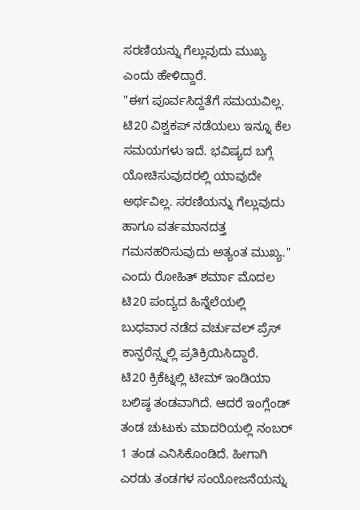ಸರಣಿಯನ್ನು ಗೆಲ್ಲುವುದು ಮುಖ್ಯ ಎಂದು ಹೇಳಿದ್ದಾರೆ.
"ಈಗ ಪೂರ್ವಸಿದ್ದತೆಗೆ ಸಮಯವಿಲ್ಲ. ಟಿ20 ವಿಶ್ವಕಪ್ ನಡೆಯಲು ಇನ್ನೂ ಕೆಲ ಸಮಯಗಳು ಇದೆ. ಭವಿಷ್ಯದ ಬಗ್ಗೆ ಯೋಚಿಸುವುದರಲ್ಲಿ ಯಾವುದೇ ಅರ್ಥವಿಲ್ಲ. ಸರಣಿಯನ್ನು ಗೆಲ್ಲುವುದು ಹಾಗೂ ವರ್ತಮಾನದತ್ತ ಗಮನಹರಿಸುವುದು ಅತ್ಯಂತ ಮುಖ್ಯ." ಎಂದು ರೋಹಿತ್ ಶರ್ಮಾ ಮೊದಲ ಟಿ20 ಪಂದ್ಯದ ಹಿನ್ನೆಲೆಯಲ್ಲಿ ಬುಧವಾರ ನಡೆದ ವರ್ಚುವಲ್ ಪ್ರೆಸ್ ಕಾನ್ಫರೆನ್ಸ್ನಲ್ಲಿ ಪ್ರತಿಕ್ರಿಯಿಸಿದ್ದಾರೆ.
ಟಿ20 ಕ್ರಿಕೆಟ್ನಲ್ಲಿ ಟೀಮ್ ಇಂಡಿಯಾ ಬಲಿಷ್ಠ ತಂಡವಾಗಿದೆ. ಆದರೆ ಇಂಗ್ಲೆಂಡ್ ತಂಡ ಚುಟುಕು ಮಾದರಿಯಲ್ಲಿ ನಂಬರ್ 1 ತಂಡ ಎನಿಸಿಕೊಂಡಿದೆ. ಹೀಗಾಗಿ ಎರಡು ತಂಡಗಳ ಸಂಯೋಜನೆಯನ್ನು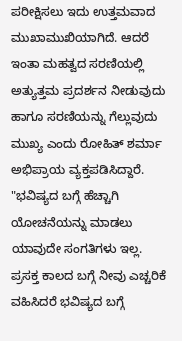ಪರೀಕ್ಷಿಸಲು ಇದು ಉತ್ತಮವಾದ ಮುಖಾಮುಖಿಯಾಗಿದೆ. ಆದರೆ ಇಂತಾ ಮಹತ್ವದ ಸರಣಿಯಲ್ಲಿ ಅತ್ಯುತ್ತಮ ಪ್ರದರ್ಶನ ನೀಡುವುದು ಹಾಗೂ ಸರಣಿಯನ್ನು ಗೆಲ್ಲುವುದು ಮುಖ್ಯ ಎಂದು ರೋಹಿತ್ ಶರ್ಮಾ ಅಭಿಪ್ರಾಯ ವ್ಯಕ್ತಪಡಿಸಿದ್ದಾರೆ.
"ಭವಿಷ್ಯದ ಬಗ್ಗೆ ಹೆಚ್ಚಾಗಿ ಯೋಚನೆಯನ್ನು ಮಾಡಲು ಯಾವುದೇ ಸಂಗತಿಗಳು ಇಲ್ಲ. ಪ್ರಸಕ್ತ ಕಾಲದ ಬಗ್ಗೆ ನೀವು ಎಚ್ಚರಿಕೆ ವಹಿಸಿದರೆ ಭವಿಷ್ಯದ ಬಗ್ಗೆ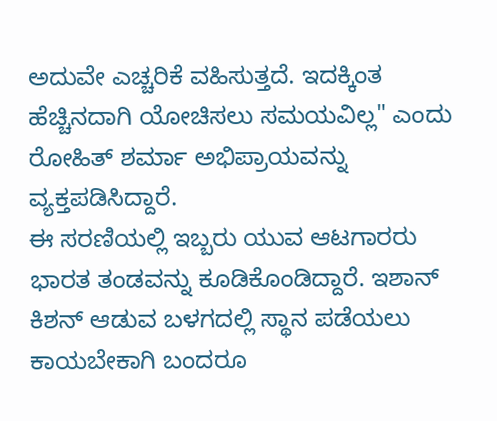ಅದುವೇ ಎಚ್ಚರಿಕೆ ವಹಿಸುತ್ತದೆ. ಇದಕ್ಕಿಂತ ಹೆಚ್ಚಿನದಾಗಿ ಯೋಚಿಸಲು ಸಮಯವಿಲ್ಲ" ಎಂದು ರೋಹಿತ್ ಶರ್ಮಾ ಅಭಿಪ್ರಾಯವನ್ನು ವ್ಯಕ್ತಪಡಿಸಿದ್ದಾರೆ.
ಈ ಸರಣಿಯಲ್ಲಿ ಇಬ್ಬರು ಯುವ ಆಟಗಾರರು ಭಾರತ ತಂಡವನ್ನು ಕೂಡಿಕೊಂಡಿದ್ದಾರೆ. ಇಶಾನ್ ಕಿಶನ್ ಆಡುವ ಬಳಗದಲ್ಲಿ ಸ್ಥಾನ ಪಡೆಯಲು ಕಾಯಬೇಕಾಗಿ ಬಂದರೂ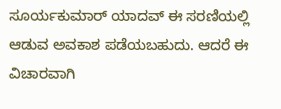ಸೂರ್ಯಕುಮಾರ್ ಯಾದವ್ ಈ ಸರಣಿಯಲ್ಲಿ ಆಡುವ ಅವಕಾಶ ಪಡೆಯಬಹುದು. ಆದರೆ ಈ ವಿಚಾರವಾಗಿ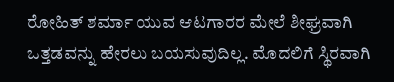ರೋಹಿತ್ ಶರ್ಮಾ ಯುವ ಆಟಗಾರರ ಮೇಲೆ ಶೀಘ್ರವಾಗಿ ಒತ್ತಡವನ್ನು ಹೇರಲು ಬಯಸುವುದಿಲ್ಲ. ಮೊದಲಿಗೆ ಸ್ಥಿರವಾಗಿ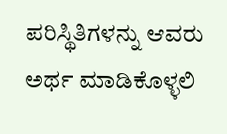ಪರಿಸ್ಥಿತಿಗಳನ್ನು ಆವರು ಅರ್ಥ ಮಾಡಿಕೊಳ್ಳಲಿ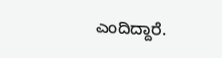ಎಂದಿದ್ದಾರೆ.